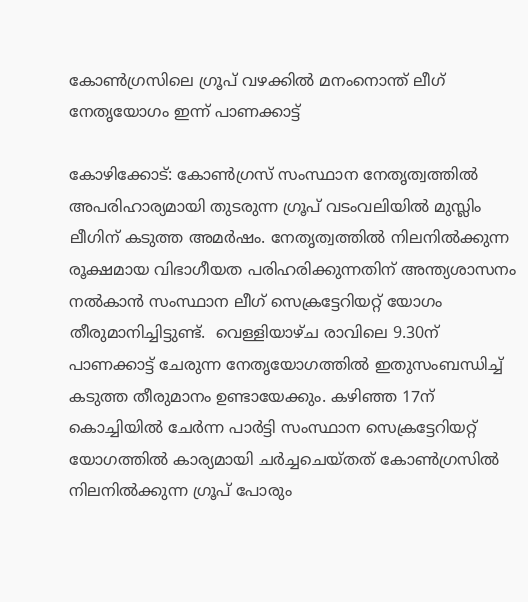കോണ്‍ഗ്രസിലെ ഗ്രൂപ് വഴക്കില്‍ മനംനൊന്ത് ലീഗ് നേതൃയോഗം ഇന്ന് പാണക്കാട്ട്

കോഴിക്കോട്: കോണ്‍ഗ്രസ് സംസ്ഥാന നേതൃത്വത്തില്‍ അപരിഹാര്യമായി തുടരുന്ന ഗ്രൂപ് വടംവലിയില്‍ മുസ്ലിം ലീഗിന് കടുത്ത അമര്‍ഷം. നേതൃത്വത്തില്‍ നിലനില്‍ക്കുന്ന രൂക്ഷമായ വിഭാഗീയത പരിഹരിക്കുന്നതിന് അന്ത്യശാസനം നല്‍കാന്‍ സംസ്ഥാന ലീഗ് സെക്രട്ടേറിയറ്റ് യോഗം തീരുമാനിച്ചിട്ടുണ്ട്.  വെള്ളിയാഴ്ച രാവിലെ 9.30ന് പാണക്കാട്ട് ചേരുന്ന നേതൃയോഗത്തില്‍ ഇതുസംബന്ധിച്ച് കടുത്ത തീരുമാനം ഉണ്ടായേക്കും. കഴിഞ്ഞ 17ന് കൊച്ചിയില്‍ ചേര്‍ന്ന പാര്‍ട്ടി സംസ്ഥാന സെക്രട്ടേറിയറ്റ് യോഗത്തില്‍ കാര്യമായി ചര്‍ച്ചചെയ്തത് കോണ്‍ഗ്രസില്‍ നിലനില്‍ക്കുന്ന ഗ്രൂപ് പോരും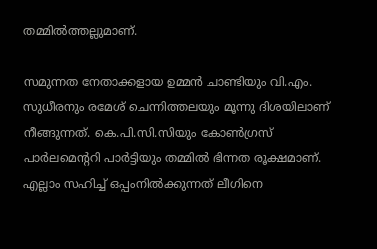തമ്മില്‍ത്തല്ലുമാണ്.

സമുന്നത നേതാക്കളായ ഉമ്മന്‍ ചാണ്ടിയും വി.എം. സുധീരനും രമേശ് ചെന്നിത്തലയും മൂന്നു ദിശയിലാണ് നീങ്ങുന്നത്. കെ.പി.സി.സിയും കോണ്‍ഗ്രസ് പാര്‍ലമെന്‍ററി പാര്‍ട്ടിയും തമ്മില്‍ ഭിന്നത രൂക്ഷമാണ്. എല്ലാം സഹിച്ച് ഒപ്പംനില്‍ക്കുന്നത് ലീഗിനെ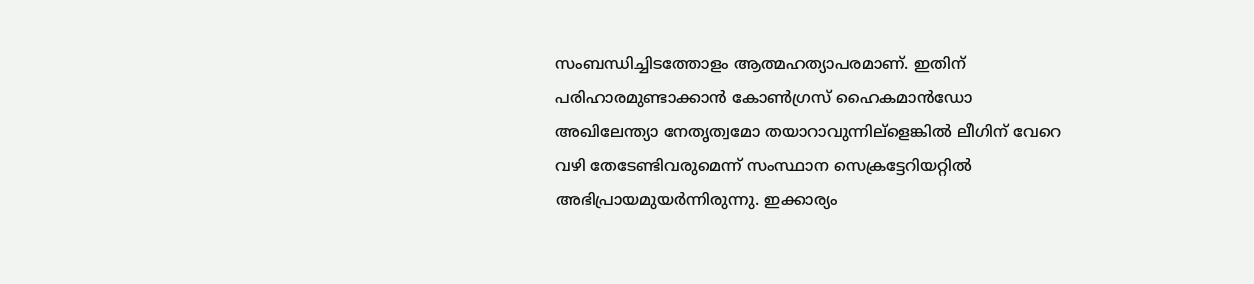സംബന്ധിച്ചിടത്തോളം ആത്മഹത്യാപരമാണ്. ഇതിന് പരിഹാരമുണ്ടാക്കാന്‍ കോണ്‍ഗ്രസ് ഹൈകമാന്‍ഡോ അഖിലേന്ത്യാ നേതൃത്വമോ തയാറാവുന്നില്ളെങ്കില്‍ ലീഗിന് വേറെ വഴി തേടേണ്ടിവരുമെന്ന് സംസ്ഥാന സെക്രട്ടേറിയറ്റില്‍ അഭിപ്രായമുയര്‍ന്നിരുന്നു. ഇക്കാര്യം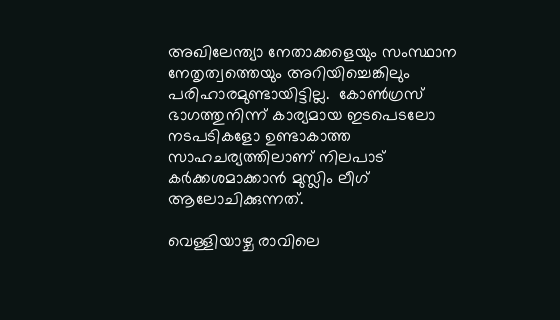അഖിലേന്ത്യാ നേതാക്കളെയും സംസ്ഥാന നേതൃത്വത്തെയും അറിയിച്ചെങ്കിലും പരിഹാരമുണ്ടായിട്ടില്ല.  കോണ്‍ഗ്രസ് ഭാഗത്തുനിന്ന് കാര്യമായ ഇടപെടലോ നടപടികളോ ഉണ്ടാകാത്ത സാഹചര്യത്തിലാണ് നിലപാട് കര്‍ക്കശമാക്കാന്‍ മുസ്ലിം ലീഗ് ആലോചിക്കുന്നത്.

വെള്ളിയാഴ്ച രാവിലെ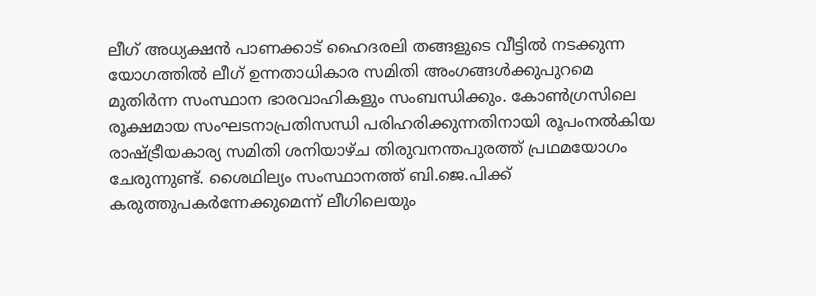ലീഗ് അധ്യക്ഷന്‍ പാണക്കാട് ഹൈദരലി തങ്ങളുടെ വീട്ടില്‍ നടക്കുന്ന യോഗത്തില്‍ ലീഗ് ഉന്നതാധികാര സമിതി അംഗങ്ങള്‍ക്കുപുറമെ മുതിര്‍ന്ന സംസ്ഥാന ഭാരവാഹികളും സംബന്ധിക്കും. കോണ്‍ഗ്രസിലെ രൂക്ഷമായ സംഘടനാപ്രതിസന്ധി പരിഹരിക്കുന്നതിനായി രൂപംനല്‍കിയ രാഷ്ട്രീയകാര്യ സമിതി ശനിയാഴ്ച തിരുവനന്തപുരത്ത് പ്രഥമയോഗം ചേരുന്നുണ്ട്. ശൈഥില്യം സംസ്ഥാനത്ത് ബി.ജെ.പിക്ക് കരുത്തുപകര്‍ന്നേക്കുമെന്ന് ലീഗിലെയും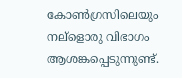കോണ്‍ഗ്രസിലെയും നല്ളൊരു വിഭാഗം ആശങ്കപ്പെടുന്നുണ്ട്.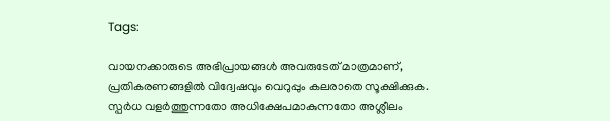Tags:

വായനക്കാരുടെ അഭിപ്രായങ്ങള്‍ അവരുടേത് മാത്രമാണ്, പ്രതികരണങ്ങളിൽ വിദ്വേഷവും വെറുപ്പും കലരാതെ സൂക്ഷിക്കുക. സ്പർധ വളർത്തുന്നതോ അധിക്ഷേപമാകുന്നതോ അശ്ലീലം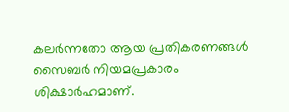കലർന്നതോ ആയ പ്രതികരണങ്ങൾ സൈബർ നിയമപ്രകാരം ശിക്ഷാർഹമാണ്.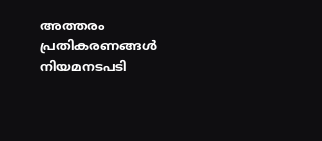അത്തരം പ്രതികരണങ്ങൾ നിയമനടപടി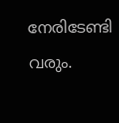നേരിടേണ്ടി വരും.